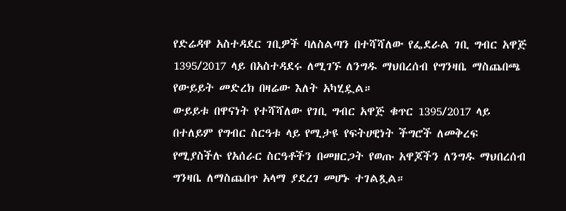የድሬዳዋ አስተዳደር ገቢዎች ባለስልጣን በተሻሻለው የፌደራል ገቢ ግብር አዋጅ 1395/2017 ላይ በአስተዳደሩ ለሚገኙ ለንግዱ ማህበረሰብ የግንዛቤ ማስጨበጫ የውይይት መድረክ በዛሬው እለት አካሂዷል።
ውይይቱ በዋናነት የተሻሻለው የገቢ ግብር አዋጅ ቁጥር 1395/2017 ላይ በተለይም የግብር ስርዓቱ ላይ የሚታዩ የፍትሀዊነት ችግሮች ለመቅረፍ የሚያስችሉ የአሰራር ስርዓቶችን በመዘርጋት የወጡ አዋጆችን ለንግዱ ማህበረሰብ ግንዛቤ ለማስጨበጥ አላማ ያደረገ መሆኑ ተገልጿል።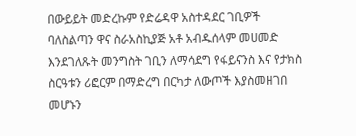በውይይት መድረኩም የድሬዳዋ አስተዳደር ገቢዎች ባለስልጣን ዋና ስራአስኪያጅ አቶ አብዱሰላም መሀመድ እንደገለጹት መንግስት ገቢን ለማሳደግ የፋይናንስ እና የታክስ ስርዓቱን ሪፎርም በማድረግ በርካታ ለውጦች እያስመዘገበ መሆኑን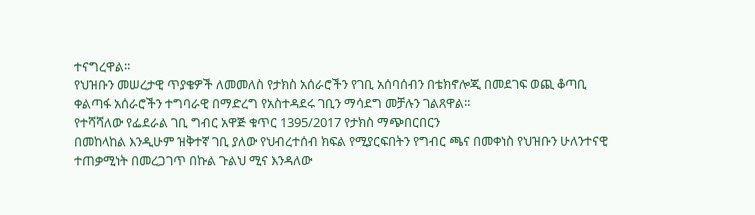ተናግረዋል።
የህዝቡን መሠረታዊ ጥያቄዎች ለመመለስ የታክስ አሰራሮችን የገቢ አሰባሰብን በቴክኖሎጂ በመደገፍ ወጪ ቆጣቢ ቀልጣፋ አሰራሮችን ተግባራዊ በማድረግ የአስተዳደሩ ገቢን ማሳደግ መቻሉን ገልጸዋል።
የተሻሻለው የፌደራል ገቢ ግብር አዋጅ ቁጥር 1395/2017 የታክስ ማጭበርበርን
በመከላከል እንዲሁም ዝቅተኛ ገቢ ያለው የህብረተሰብ ክፍል የሚያርፍበትን የግብር ጫና በመቀነስ የህዝቡን ሁለንተናዊ ተጠቃሚነት በመረጋገጥ በኩል ጉልህ ሚና እንዳለው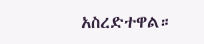አስረድተዋል።